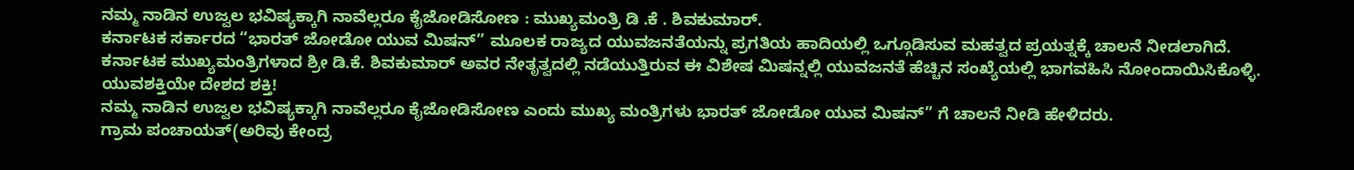ನಮ್ಮ ನಾಡಿನ ಉಜ್ವಲ ಭವಿಷ್ಯಕ್ಕಾಗಿ ನಾವೆಲ್ಲರೂ ಕೈಜೋಡಿಸೋಣ : ಮುಖ್ಯಮಂತ್ರಿ ಡಿ .ಕೆ . ಶಿವಕುಮಾರ್.
ಕರ್ನಾಟಕ ಸರ್ಕಾರದ “ಭಾರತ್ ಜೋಡೋ ಯುವ ಮಿಷನ್” ಮೂಲಕ ರಾಜ್ಯದ ಯುವಜನತೆಯನ್ನು ಪ್ರಗತಿಯ ಹಾದಿಯಲ್ಲಿ ಒಗ್ಗೂಡಿಸುವ ಮಹತ್ವದ ಪ್ರಯತ್ನಕ್ಕೆ ಚಾಲನೆ ನೀಡಲಾಗಿದೆ. ಕರ್ನಾಟಕ ಮುಖ್ಯಮಂತ್ರಿಗಳಾದ ಶ್ರೀ ಡಿ.ಕೆ. ಶಿವಕುಮಾರ್ ಅವರ ನೇತೃತ್ವದಲ್ಲಿ ನಡೆಯುತ್ತಿರುವ ಈ ವಿಶೇಷ ಮಿಷನ್ನಲ್ಲಿ ಯುವಜನತೆ ಹೆಚ್ಚಿನ ಸಂಖ್ಯೆಯಲ್ಲಿ ಭಾಗವಹಿಸಿ ನೋಂದಾಯಿಸಿಕೊಳ್ಳಿ. ಯುವಶಕ್ತಿಯೇ ದೇಶದ ಶಕ್ತಿ!
ನಮ್ಮ ನಾಡಿನ ಉಜ್ವಲ ಭವಿಷ್ಯಕ್ಕಾಗಿ ನಾವೆಲ್ಲರೂ ಕೈಜೋಡಿಸೋಣ ಎಂದು ಮುಖ್ಯ ಮಂತ್ರಿಗಳು ಭಾರತ್ ಜೋಡೋ ಯುವ ಮಿಷನ್” ಗೆ ಚಾಲನೆ ನೀಡಿ ಹೇಳಿದರು.
ಗ್ರಾಮ ಪಂಚಾಯತ್(ಅರಿವು ಕೇಂದ್ರ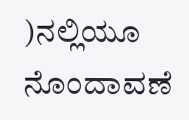)ನಲ್ಲಿಯೂ ನೊಂದಾವಣೆ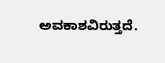ಅವಕಾಶವಿರುತ್ತದೆ.